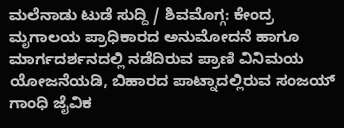ಮಲೆನಾಡು ಟುಡೆ ಸುದ್ದಿ / ಶಿವಮೊಗ್ಗ: ಕೇಂದ್ರ ಮೃಗಾಲಯ ಪ್ರಾಧಿಕಾರದ ಅನುಮೋದನೆ ಹಾಗೂ ಮಾರ್ಗದರ್ಶನದಲ್ಲಿ ನಡೆದಿರುವ ಪ್ರಾಣಿ ವಿನಿಮಯ ಯೋಜನೆಯಡಿ, ಬಿಹಾರದ ಪಾಟ್ನಾದಲ್ಲಿರುವ ಸಂಜಯ್ ಗಾಂಧಿ ಜೈವಿಕ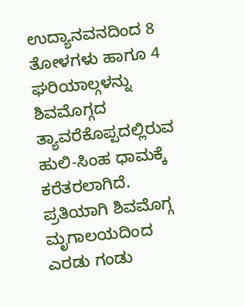ಉದ್ಯಾನವನದಿಂದ 8 ತೋಳಗಳು ಹಾಗೂ 4 ಘರಿಯಾಲ್ಗಳನ್ನು ಶಿವಮೊಗ್ಗದ ತ್ಯಾವರೆಕೊಪ್ಪದಲ್ಲಿರುವ ಹುಲಿ-ಸಿಂಹ ಧಾಮಕ್ಕೆ ಕರೆತರಲಾಗಿದೆ.
ಪ್ರತಿಯಾಗಿ ಶಿವಮೊಗ್ಗ ಮೃಗಾಲಯದಿಂದ ಎರಡು ಗಂಡು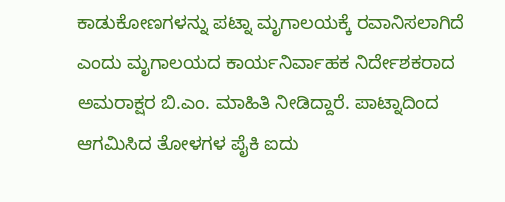ಕಾಡುಕೋಣಗಳನ್ನು ಪಟ್ನಾ ಮೃಗಾಲಯಕ್ಕೆ ರವಾನಿಸಲಾಗಿದೆ ಎಂದು ಮೃಗಾಲಯದ ಕಾರ್ಯನಿರ್ವಾಹಕ ನಿರ್ದೇಶಕರಾದ ಅಮರಾಕ್ಷರ ಬಿ.ಎಂ. ಮಾಹಿತಿ ನೀಡಿದ್ದಾರೆ. ಪಾಟ್ನಾದಿಂದ ಆಗಮಿಸಿದ ತೋಳಗಳ ಪೈಕಿ ಐದು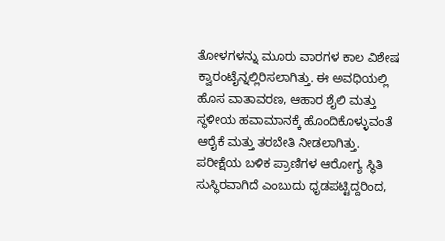ತೋಳಗಳನ್ನು ಮೂರು ವಾರಗಳ ಕಾಲ ವಿಶೇಷ ಕ್ವಾರಂಟೈನ್ನಲ್ಲಿರಿಸಲಾಗಿತ್ತು. ಈ ಅವಧಿಯಲ್ಲಿ ಹೊಸ ವಾತಾವರಣ, ಆಹಾರ ಶೈಲಿ ಮತ್ತು ಸ್ಥಳೀಯ ಹವಾಮಾನಕ್ಕೆ ಹೊಂದಿಕೊಳ್ಳುವಂತೆ ಆರೈಕೆ ಮತ್ತು ತರಬೇತಿ ನೀಡಲಾಗಿತ್ತು.
ಪರೀಕ್ಷೆಯ ಬಳಿಕ ಪ್ರಾಣಿಗಳ ಆರೋಗ್ಯ ಸ್ಥಿತಿ ಸುಸ್ಥಿರವಾಗಿದೆ ಎಂಬುದು ಧೃಡಪಟ್ಟಿದ್ದರಿಂದ,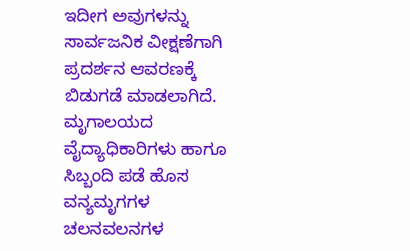ಇದೀಗ ಅವುಗಳನ್ನು ಸಾರ್ವಜನಿಕ ವೀಕ್ಷಣೆಗಾಗಿ ಪ್ರದರ್ಶನ ಆವರಣಕ್ಕೆ ಬಿಡುಗಡೆ ಮಾಡಲಾಗಿದೆ. ಮೃಗಾಲಯದ ವೈದ್ಯಾಧಿಕಾರಿಗಳು ಹಾಗೂ ಸಿಬ್ಬಂದಿ ಪಡೆ ಹೊಸ ವನ್ಯಮೃಗಗಳ ಚಲನವಲನಗಳ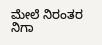ಮೇಲೆ ನಿರಂತರ ನಿಗಾ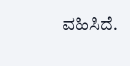ವಹಿಸಿದೆ.